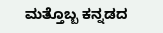ಮತ್ತೊಬ್ಬ ಕನ್ನಡದ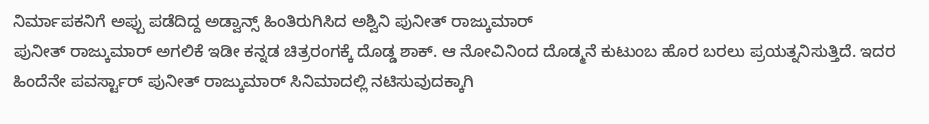ನಿರ್ಮಾಪಕನಿಗೆ ಅಪ್ಪು ಪಡೆದಿದ್ದ ಅಡ್ವಾನ್ಸ್ ಹಿಂತಿರುಗಿಸಿದ ಅಶ್ವಿನಿ ಪುನೀತ್ ರಾಜ್ಕುಮಾರ್
ಪುನೀತ್ ರಾಜ್ಕುಮಾರ್ ಅಗಲಿಕೆ ಇಡೀ ಕನ್ನಡ ಚಿತ್ರರಂಗಕ್ಕೆ ದೊಡ್ಡ ಶಾಕ್. ಆ ನೋವಿನಿಂದ ದೊಡ್ಮನೆ ಕುಟುಂಬ ಹೊರ ಬರಲು ಪ್ರಯತ್ನನಿಸುತ್ತಿದೆ. ಇದರ ಹಿಂದೆನೇ ಪವರ್ಸ್ಟಾರ್ ಪುನೀತ್ ರಾಜ್ಕುಮಾರ್ ಸಿನಿಮಾದಲ್ಲಿ ನಟಿಸುವುದಕ್ಕಾಗಿ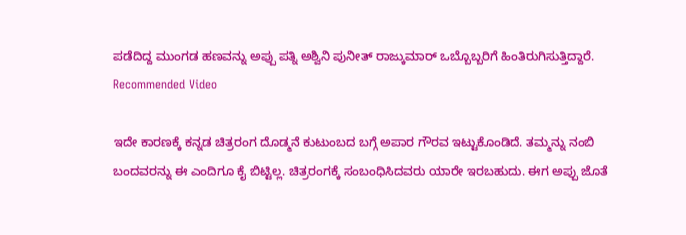ಪಡೆದಿದ್ದ ಮುಂಗಡ ಹಣವನ್ನು ಅಪ್ಪು ಪತ್ನಿ ಅಶ್ವಿನಿ ಪುನೀತ್ ರಾಜ್ಕುಮಾರ್ ಒಬ್ಬೊಬ್ಬರಿಗೆ ಹಿಂತಿರುಗಿಸುತ್ತಿದ್ದಾರೆ.
Recommended Video

ಇದೇ ಕಾರಣಕ್ಕೆ ಕನ್ನಡ ಚಿತ್ರರಂಗ ದೊಡ್ಮನೆ ಕುಟುಂಬದ ಬಗ್ಗೆ ಅಪಾರ ಗೌರವ ಇಟ್ಟುಕೊಂಡಿದೆ. ತಮ್ಮನ್ನು ನಂಬಿ ಬಂದವರನ್ನು ಈ ಎಂದಿಗೂ ಕೈ ಬಿಟ್ಟಿಲ್ಲ. ಚಿತ್ರರಂಗಕ್ಕೆ ಸಂಬಂಧಿಸಿದವರು ಯಾರೇ ಇರಬಹುದು. ಈಗ ಅಪ್ಪು ಜೊತೆ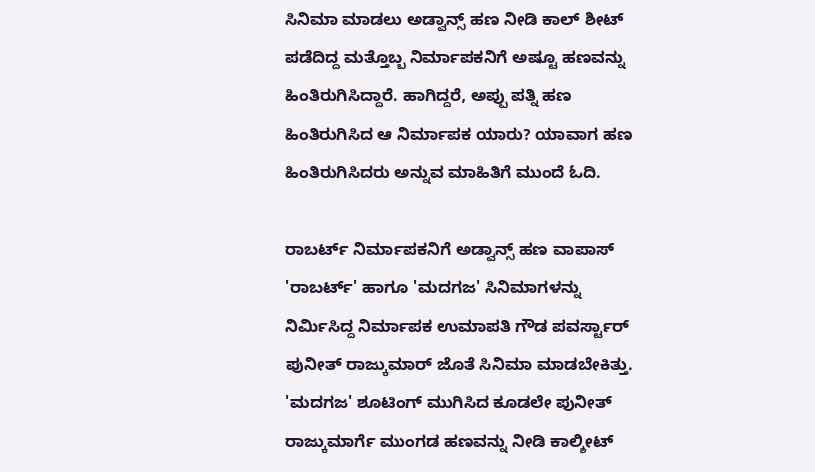ಸಿನಿಮಾ ಮಾಡಲು ಅಡ್ವಾನ್ಸ್ ಹಣ ನೀಡಿ ಕಾಲ್ ಶೀಟ್ ಪಡೆದಿದ್ದ ಮತ್ತೊಬ್ಬ ನಿರ್ಮಾಪಕನಿಗೆ ಅಷ್ಟೂ ಹಣವನ್ನು ಹಿಂತಿರುಗಿಸಿದ್ದಾರೆ. ಹಾಗಿದ್ದರೆ, ಅಪ್ಪು ಪತ್ನಿ ಹಣ ಹಿಂತಿರುಗಿಸಿದ ಆ ನಿರ್ಮಾಪಕ ಯಾರು? ಯಾವಾಗ ಹಣ ಹಿಂತಿರುಗಿಸಿದರು ಅನ್ನುವ ಮಾಹಿತಿಗೆ ಮುಂದೆ ಓದಿ.

ರಾಬರ್ಟ್ ನಿರ್ಮಾಪಕನಿಗೆ ಅಡ್ವಾನ್ಸ್ ಹಣ ವಾಪಾಸ್
'ರಾಬರ್ಟ್' ಹಾಗೂ 'ಮದಗಜ' ಸಿನಿಮಾಗಳನ್ನು ನಿರ್ಮಿಸಿದ್ದ ನಿರ್ಮಾಪಕ ಉಮಾಪತಿ ಗೌಡ ಪವರ್ಸ್ಟಾರ್ ಪುನೀತ್ ರಾಜ್ಕುಮಾರ್ ಜೊತೆ ಸಿನಿಮಾ ಮಾಡಬೇಕಿತ್ತು. 'ಮದಗಜ' ಶೂಟಿಂಗ್ ಮುಗಿಸಿದ ಕೂಡಲೇ ಪುನೀತ್ ರಾಜ್ಕುಮಾರ್ಗೆ ಮುಂಗಡ ಹಣವನ್ನು ನೀಡಿ ಕಾಲ್ಶೀಟ್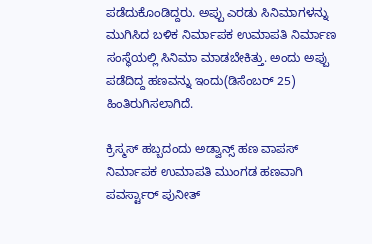ಪಡೆದುಕೊಂಡಿದ್ದರು. ಅಪ್ಪು ಎರಡು ಸಿನಿಮಾಗಳನ್ನು ಮುಗಿಸಿದ ಬಳಿಕ ನಿರ್ಮಾಪಕ ಉಮಾಪತಿ ನಿರ್ಮಾಣ ಸಂಸ್ಥೆಯಲ್ಲಿ ಸಿನಿಮಾ ಮಾಡಬೇಕಿತ್ತು. ಅಂದು ಅಪ್ಪು ಪಡೆದಿದ್ದ ಹಣವನ್ನು ಇಂದು(ಡಿಸೆಂಬರ್ 25) ಹಿಂತಿರುಗಿಸಲಾಗಿದೆ.

ಕ್ರಿಸ್ಮಸ್ ಹಬ್ಬದಂದು ಅಡ್ವಾನ್ಸ್ ಹಣ ವಾಪಸ್
ನಿರ್ಮಾಪಕ ಉಮಾಪತಿ ಮುಂಗಡ ಹಣವಾಗಿ ಪವರ್ಸ್ಟಾರ್ ಪುನೀತ್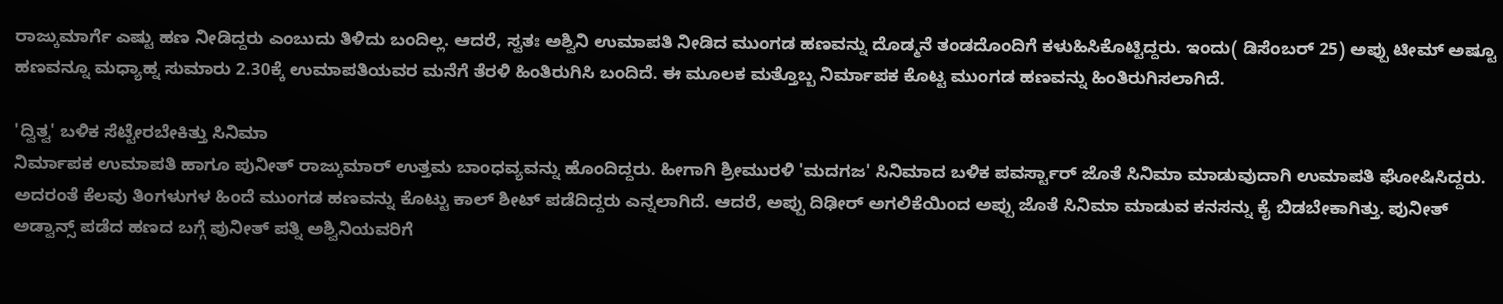ರಾಜ್ಕುಮಾರ್ಗೆ ಎಷ್ಟು ಹಣ ನೀಡಿದ್ದರು ಎಂಬುದು ತಿಳಿದು ಬಂದಿಲ್ಲ. ಆದರೆ, ಸ್ವತಃ ಅಶ್ವಿನಿ ಉಮಾಪತಿ ನೀಡಿದ ಮುಂಗಡ ಹಣವನ್ನು ದೊಡ್ಮನೆ ತಂಡದೊಂದಿಗೆ ಕಳುಹಿಸಿಕೊಟ್ಟಿದ್ದರು. ಇಂದು( ಡಿಸೆಂಬರ್ 25) ಅಪ್ಪು ಟೀಮ್ ಅಷ್ಟೂ ಹಣವನ್ನೂ ಮಧ್ಯಾಹ್ನ ಸುಮಾರು 2.30ಕ್ಕೆ ಉಮಾಪತಿಯವರ ಮನೆಗೆ ತೆರಳಿ ಹಿಂತಿರುಗಿಸಿ ಬಂದಿದೆ. ಈ ಮೂಲಕ ಮತ್ತೊಬ್ಬ ನಿರ್ಮಾಪಕ ಕೊಟ್ಟ ಮುಂಗಡ ಹಣವನ್ನು ಹಿಂತಿರುಗಿಸಲಾಗಿದೆ.

'ದ್ವಿತ್ವ' ಬಳಿಕ ಸೆಟ್ಟೇರಬೇಕಿತ್ತು ಸಿನಿಮಾ
ನಿರ್ಮಾಪಕ ಉಮಾಪತಿ ಹಾಗೂ ಪುನೀತ್ ರಾಜ್ಕುಮಾರ್ ಉತ್ತಮ ಬಾಂಧವ್ಯವನ್ನು ಹೊಂದಿದ್ದರು. ಹೀಗಾಗಿ ಶ್ರೀಮುರಳಿ 'ಮದಗಜ' ಸಿನಿಮಾದ ಬಳಿಕ ಪವರ್ಸ್ಟಾರ್ ಜೊತೆ ಸಿನಿಮಾ ಮಾಡುವುದಾಗಿ ಉಮಾಪತಿ ಘೋಷಿಸಿದ್ದರು. ಅದರಂತೆ ಕೆಲವು ತಿಂಗಳುಗಳ ಹಿಂದೆ ಮುಂಗಡ ಹಣವನ್ನು ಕೊಟ್ಟು ಕಾಲ್ ಶೀಟ್ ಪಡೆದಿದ್ದರು ಎನ್ನಲಾಗಿದೆ. ಆದರೆ, ಅಪ್ಪು ದಿಢೀರ್ ಅಗಲಿಕೆಯಿಂದ ಅಪ್ಪು ಜೊತೆ ಸಿನಿಮಾ ಮಾಡುವ ಕನಸನ್ನು ಕೈ ಬಿಡಬೇಕಾಗಿತ್ತು. ಪುನೀತ್ ಅಡ್ವಾನ್ಸ್ ಪಡೆದ ಹಣದ ಬಗ್ಗೆ ಪುನೀತ್ ಪತ್ನಿ ಅಶ್ವಿನಿಯವರಿಗೆ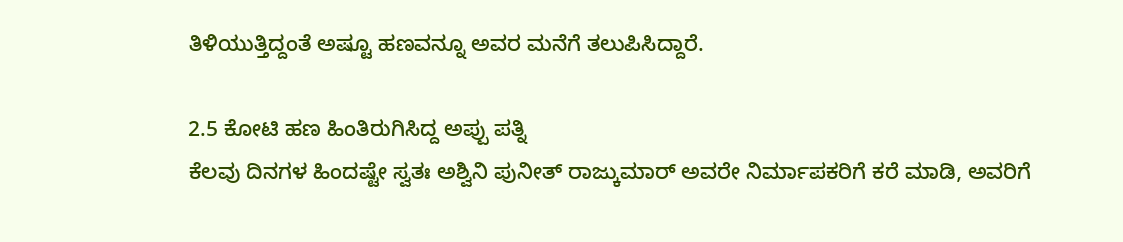ತಿಳಿಯುತ್ತಿದ್ದಂತೆ ಅಷ್ಟೂ ಹಣವನ್ನೂ ಅವರ ಮನೆಗೆ ತಲುಪಿಸಿದ್ದಾರೆ.

2.5 ಕೋಟಿ ಹಣ ಹಿಂತಿರುಗಿಸಿದ್ದ ಅಪ್ಪು ಪತ್ನಿ
ಕೆಲವು ದಿನಗಳ ಹಿಂದಷ್ಟೇ ಸ್ವತಃ ಅಶ್ವಿನಿ ಪುನೀತ್ ರಾಜ್ಕುಮಾರ್ ಅವರೇ ನಿರ್ಮಾಪಕರಿಗೆ ಕರೆ ಮಾಡಿ, ಅವರಿಗೆ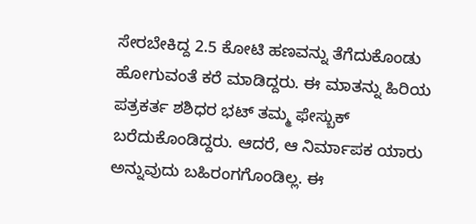ಸೇರಬೇಕಿದ್ದ 2.5 ಕೋಟಿ ಹಣವನ್ನು ತೆಗೆದುಕೊಂಡು ಹೋಗುವಂತೆ ಕರೆ ಮಾಡಿದ್ದರು. ಈ ಮಾತನ್ನು ಹಿರಿಯ ಪತ್ರಕರ್ತ ಶಶಿಧರ ಭಟ್ ತಮ್ಮ ಫೇಸ್ಬುಕ್ ಬರೆದುಕೊಂಡಿದ್ದರು. ಆದರೆ, ಆ ನಿರ್ಮಾಪಕ ಯಾರು ಅನ್ನುವುದು ಬಹಿರಂಗಗೊಂಡಿಲ್ಲ. ಈ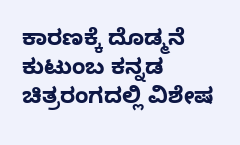ಕಾರಣಕ್ಕೆ ದೊಡ್ಮನೆ ಕುಟುಂಬ ಕನ್ನಡ ಚಿತ್ರರಂಗದಲ್ಲಿ ವಿಶೇಷ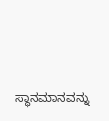ಸ್ಥಾನಮಾನವನ್ನು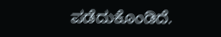ಪಡೆದುಕೊಂಡಿದೆ.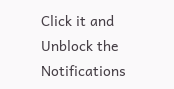Click it and Unblock the Notifications